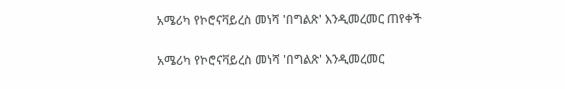አሜሪካ የኮሮናቫይረስ መነሻ 'በግልጽ' እንዲመረመር ጠየቀች

አሜሪካ የኮሮናቫይረስ መነሻ 'በግልጽ' እንዲመረመር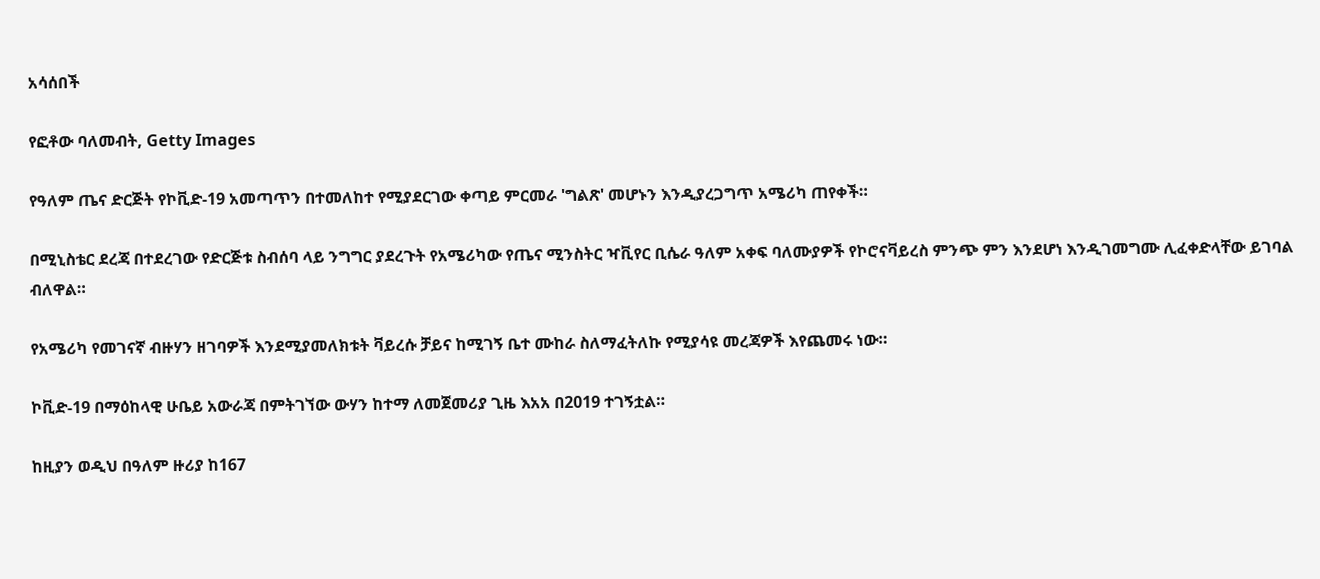አሳሰበች

የፎቶው ባለመብት, Getty Images

የዓለም ጤና ድርጅት የኮቪድ-19 አመጣጥን በተመለከተ የሚያደርገው ቀጣይ ምርመራ 'ግልጽ' መሆኑን እንዲያረጋግጥ አሜሪካ ጠየቀች።

በሚኒስቴር ደረጃ በተደረገው የድርጅቱ ስብሰባ ላይ ንግግር ያደረጉት የአሜሪካው የጤና ሚንስትር ዣቪየር ቢሴራ ዓለም አቀፍ ባለሙያዎች የኮሮናቫይረስ ምንጭ ምን እንደሆነ እንዲገመግሙ ሊፈቀድላቸው ይገባል ብለዋል።

የአሜሪካ የመገናኛ ብዙሃን ዘገባዎች እንደሚያመለክቱት ቫይረሱ ቻይና ከሚገኝ ቤተ ሙከራ ስለማፈትለኩ የሚያሳዩ መረጃዎች እየጨመሩ ነው።

ኮቪድ-19 በማዕከላዊ ሁቤይ አውራጃ በምትገኘው ውሃን ከተማ ለመጀመሪያ ጊዜ እአአ በ2019 ተገኝቷል።

ከዚያን ወዲህ በዓለም ዙሪያ ከ167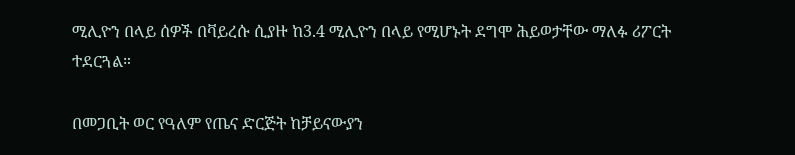ሚሊዮን በላይ ሰዎች በቫይረሱ ሲያዙ ከ3.4 ሚሊዮን በላይ የሚሆኑት ደግሞ ሕይወታቸው ማለፉ ሪፖርት ተደርጓል።

በመጋቢት ወር የዓለም የጤና ድርጅት ከቻይናውያን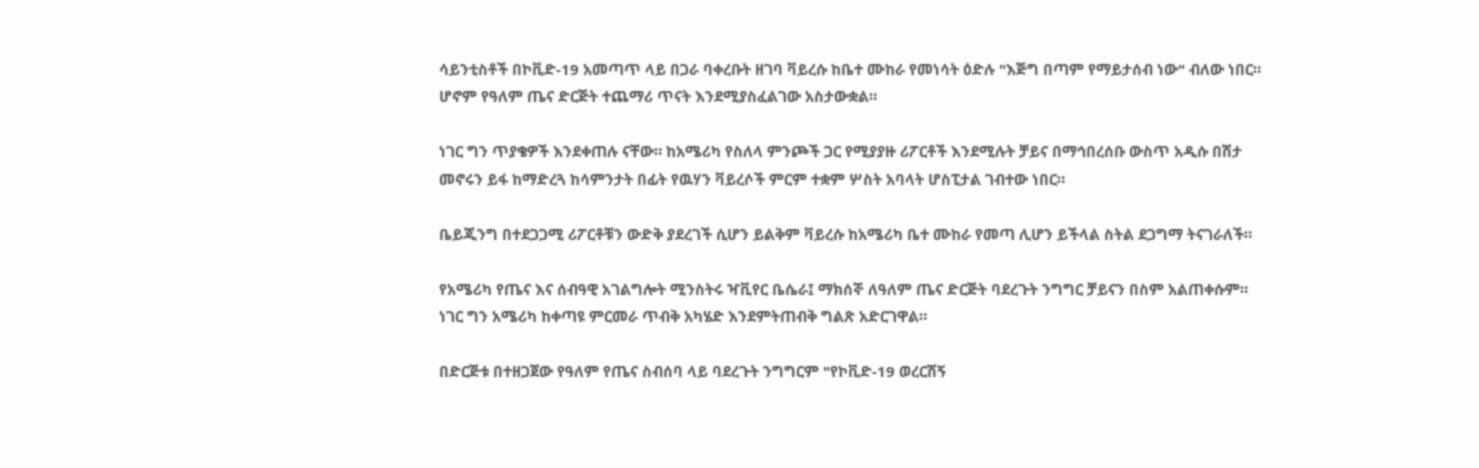ሳይንቲስቶች በኮቪድ-19 አመጣጥ ላይ በጋራ ባቀረቡት ዘገባ ቫይረሱ ከቤተ ሙከራ የመነሳት ዕድሉ "እጅግ በጣም የማይታሰብ ነው" ብለው ነበር። ሆኖም የዓለም ጤና ድርጅት ተጨማሪ ጥናት እንደሚያስፈልገው አስታውቋል።

ነገር ግን ጥያቄዎች እንደቀጠሉ ናቸው። ከአሜሪካ የስለላ ምንጮች ጋር የሚያያዙ ሪፖርቶች እንደሚሉት ቻይና በማኅበረሰቡ ውስጥ አዲሱ በሽታ መኖሩን ይፋ ከማድረጓ ከሳምንታት በፊት የዉሃን ቫይረሶች ምርም ተቋም ሦስት አባላት ሆስፒታል ገብተው ነበር።

ቤይጂንግ በተደጋጋሚ ሪፖርቶቹን ውድቅ ያደረገች ሲሆን ይልቅም ቫይረሱ ከአሜሪካ ቤተ ሙከራ የመጣ ሊሆን ይችላል ስትል ደጋግማ ትናገራለች።

የአሜሪካ የጤና እና ሰብዓዊ አገልግሎት ሚንስትሩ ዣቪየር ቤሴራ፤ ማክሰኞ ለዓለም ጤና ድርጅት ባደረጉት ንግግር ቻይናን በስም አልጠቀሱም። ነገር ግን አሜሪካ ከቀጣዩ ምርመራ ጥብቅ አካሄድ እንደምትጠብቅ ግልጽ አድርገዋል።

በድርጅቱ በተዘጋጀው የዓለም የጤና ስብሰባ ላይ ባደረጉት ንግግርም "የኮቪድ-19 ወረርሽኝ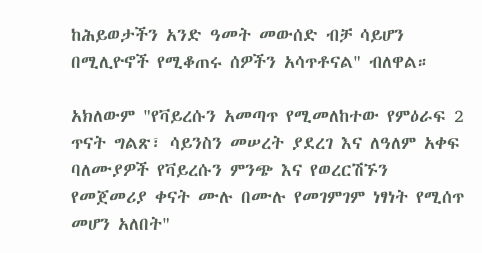ከሕይወታችን አንድ ዓመት መውሰድ ብቻ ሳይሆን በሚሊዮኖች የሚቆጠሩ ሰዎችን አሳጥቶናል" ብለዋል።

አክለውም "የቫይረሱን አመጣጥ የሚመለከተው የምዕራፍ 2 ጥናት ግልጽ፣ ሳይንስን መሠረት ያደረገ እና ለዓለም አቀፍ ባለሙያዎች የቫይረሱን ምንጭ እና የወረርሽኙን የመጀመሪያ ቀናት ሙሉ በሙሉ የመገምገም ነፃነት የሚሰጥ መሆን አለበት"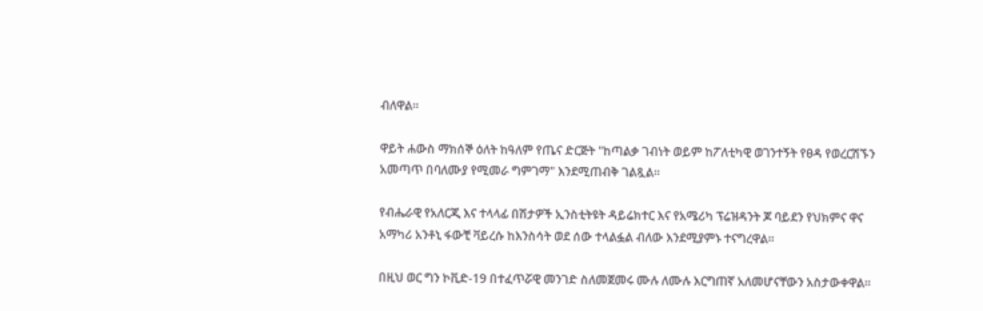ብለዋል።

ዋይት ሐውስ ማክሰኞ ዕለት ከዓለም የጤና ድርጅት "ከጣልቃ ገብነት ወይም ከፖለቲካዊ ወገንተኝት የፀዳ የወረርሽኙን አመጣጥ በባለሙያ የሚመራ ግምገማ" እንደሚጠብቅ ገልጿል።

የብሔራዊ የአለርጂ እና ተላላፊ በሽታዎች ኢንስቲትዩት ዳይሬክተር እና የአሜሪካ ፕሬዝዳንት ጆ ባይደን የህክምና ዋና አማካሪ አንቶኒ ፋውቺ ቫይረሱ ከእንስሳት ወደ ሰው ተላልፏል ብለው እንደሚያምኑ ተናግረዋል።

በዚህ ወር ግን ኮቪድ-19 በተፈጥሯዊ መንገድ ስለመጀመሩ ሙሉ ለሙሉ እርግጠኛ አለመሆናቸውን አስታውቀዋል።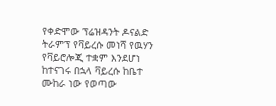የቀድሞው ፕሬዝዳንት ዶናልድ ትራምፕ የቫይረሱ መነሻ የዉሃን የቫይሮሎጂ ተቋም እንደሆነ ከተናገሩ በኋላ ቫይረሱ ከቤተ ሙከራ ነው የወጣው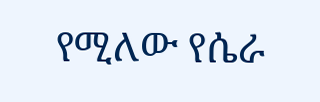የሚለው የሴራ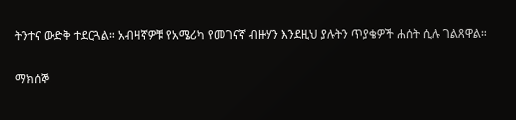ትንተና ውድቅ ተደርጓል። አብዛኛዎቹ የአሜሪካ የመገናኛ ብዙሃን እንደዚህ ያሉትን ጥያቄዎች ሐሰት ሲሉ ገልጸዋል።

ማክሰኞ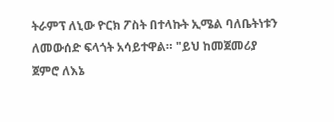ትራምፕ ለኒው ዮርክ ፖስት በተላኩት ኢሜል ባለቤትነቱን ለመውሰድ ፍላጎት አሳይተዋል። "ይህ ከመጀመሪያ ጀምሮ ለእኔ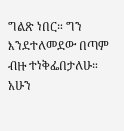ግልጽ ነበር። ግን እንደተለመደው በጣም ብዙ ተነቅፌበታለሁ። አሁን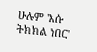ሁሉም 'እሱ ትክክል ነበር'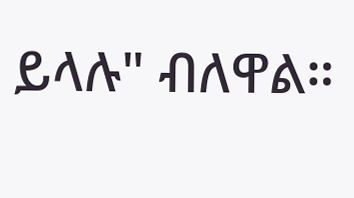ይላሉ" ብለዋል።